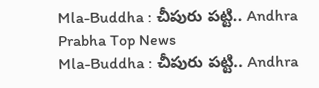Mla-Buddha : చీపురు పట్టి.. Andhra Prabha Top News
Mla-Buddha : చీపురు పట్టి.. Andhra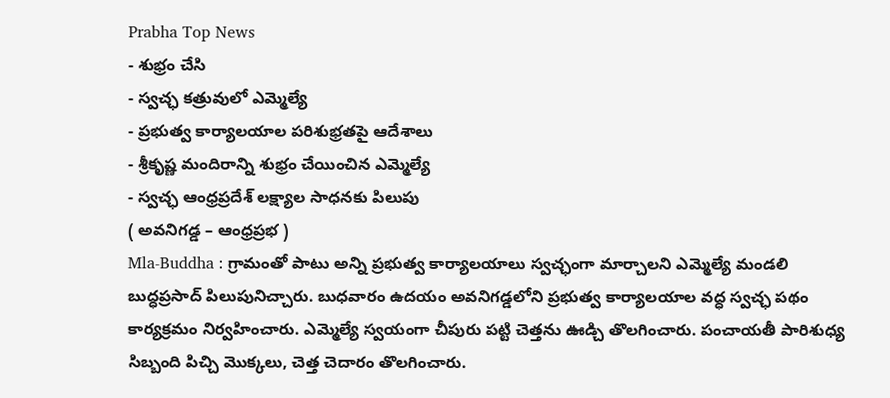Prabha Top News
- శుభ్రం చేసి
- స్వచ్ఛ కత్రువులో ఎమ్మెల్యే
- ప్రభుత్వ కార్యాలయాల పరిశుభ్రతపై ఆదేశాలు
- శ్రీకృష్ణ మందిరాన్ని శుభ్రం చేయించిన ఎమ్మెల్యే
- స్వచ్ఛ ఆంధ్రప్రదేశ్ లక్ష్యాల సాధనకు పిలుపు
( అవనిగడ్డ – ఆంధ్రప్రభ )
Mla-Buddha : గ్రామంతో పాటు అన్ని ప్రభుత్వ కార్యాలయాలు స్వచ్ఛంగా మార్చాలని ఎమ్మెల్యే మండలి బుద్ధప్రసాద్ పిలుపునిచ్చారు. బుధవారం ఉదయం అవనిగడ్డలోని ప్రభుత్వ కార్యాలయాల వద్ధ స్వచ్ఛ పథం కార్యక్రమం నిర్వహించారు. ఎమ్మెల్యే స్వయంగా చీపురు పట్టి చెత్తను ఊడ్చి తొలగించారు. పంచాయతీ పారిశుధ్య సిబ్బంది పిచ్చి మొక్కలు, చెత్త చెదారం తొలగించారు.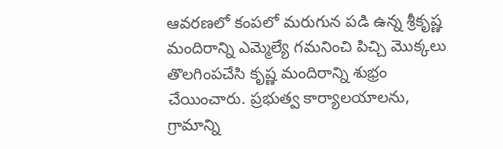ఆవరణలో కంపలో మరుగున పడి ఉన్న శ్రీకృష్ణ మందిరాన్ని ఎమ్మెల్యే గమనించి పిచ్చి మొక్కలు తొలగింపచేసి కృష్ణ మందిరాన్ని శుభ్రం చేయించారు. ప్రభుత్వ కార్యాలయాలను, గ్రామాన్ని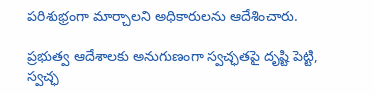పరిశుభ్రంగా మార్చాలని అధికారులను ఆదేశించారు.

ప్రభుత్వ ఆదేశాలకు అనుగుణంగా స్వచ్ఛతపై దృష్టి పెట్టి, స్వచ్ఛ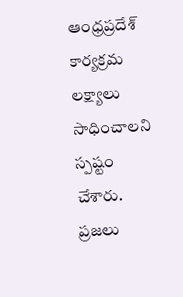ఆంధ్రప్రదేశ్ కార్యక్రమ లక్ష్యాలు సాధించాలని స్పష్టం చేశారు. ప్రజలు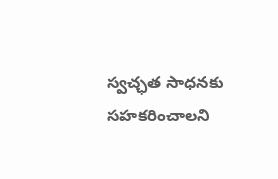స్వచ్ఛత సాధనకు సహకరించాలని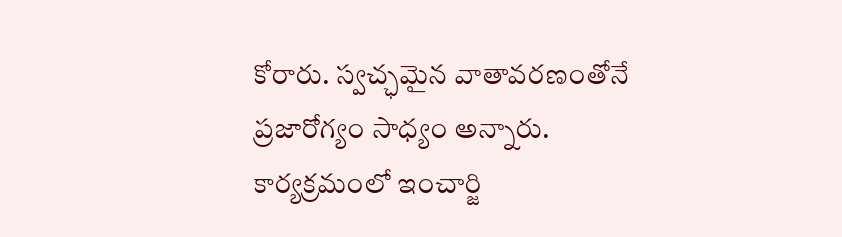కోరారు. స్వచ్ఛమైన వాతావరణంతోనే ప్రజారోగ్యం సాధ్యం అన్నారు. కార్యక్రమంలో ఇంచార్జి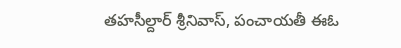తహసీల్దార్ శ్రీనివాస్, పంచాయతీ ఈఓ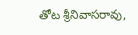తోట శ్రీనివాసరావు,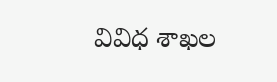వివిధ శాఖల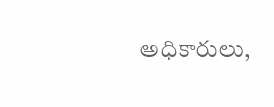అధికారులు,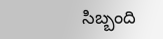సిబ్బంది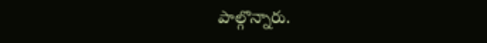పాల్గొన్నారు.